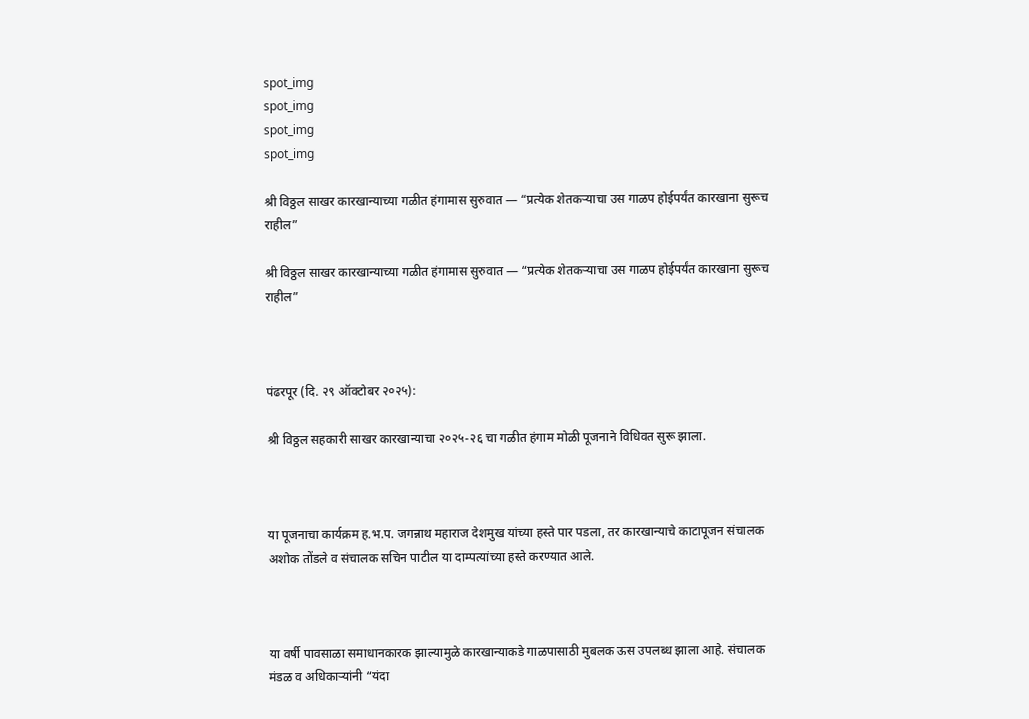spot_img
spot_img
spot_img
spot_img

श्री विठ्ठल साखर कारखान्याच्या गळीत हंगामास सुरुवात — “प्रत्येक शेतकऱ्याचा उस गाळप होईपर्यंत कारखाना सुरूच राहील”

श्री विठ्ठल साखर कारखान्याच्या गळीत हंगामास सुरुवात — “प्रत्येक शेतकऱ्याचा उस गाळप होईपर्यंत कारखाना सुरूच राहील”



पंढरपूर (दि. २९ ऑक्टोबर २०२५):

श्री विठ्ठल सहकारी साखर कारखान्याचा २०२५-२६ चा गळीत हंगाम मोळी पूजनाने विधिवत सुरू झाला.



या पूजनाचा कार्यक्रम ह.भ.प. जगन्नाथ महाराज देशमुख यांच्या हस्ते पार पडला, तर कारखान्याचे काटापूजन संचालक अशोक तोंडले व संचालक सचिन पाटील या दाम्पत्यांच्या हस्ते करण्यात आले.



या वर्षी पावसाळा समाधानकारक झाल्यामुळे कारखान्याकडे गाळपासाठी मुबलक ऊस उपलब्ध झाला आहे. संचालक मंडळ व अधिकाऱ्यांनी “यंदा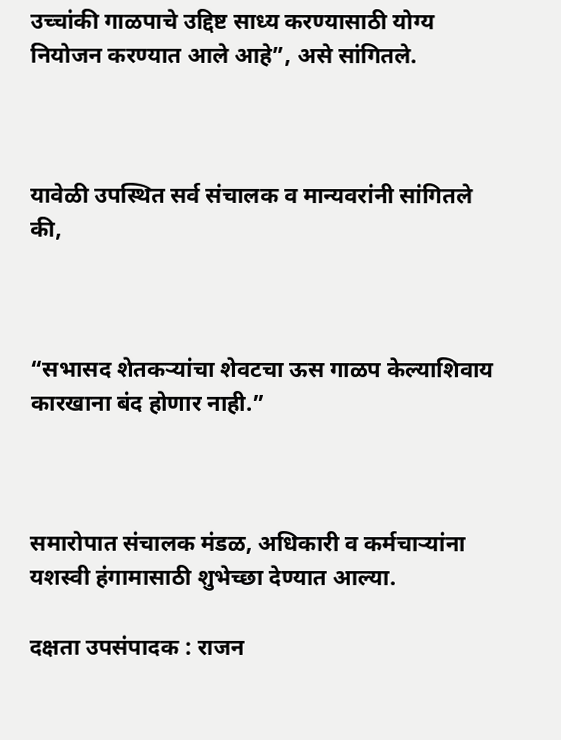उच्चांकी गाळपाचे उद्दिष्ट साध्य करण्यासाठी योग्य नियोजन करण्यात आले आहे”, असे सांगितले.



यावेळी उपस्थित सर्व संचालक व मान्यवरांनी सांगितले की,



“सभासद शेतकऱ्यांचा शेवटचा ऊस गाळप केल्याशिवाय कारखाना बंद होणार नाही.”



समारोपात संचालक मंडळ, अधिकारी व कर्मचाऱ्यांना यशस्वी हंगामासाठी शुभेच्छा देण्यात आल्या.

दक्षता उपसंपादक : राजन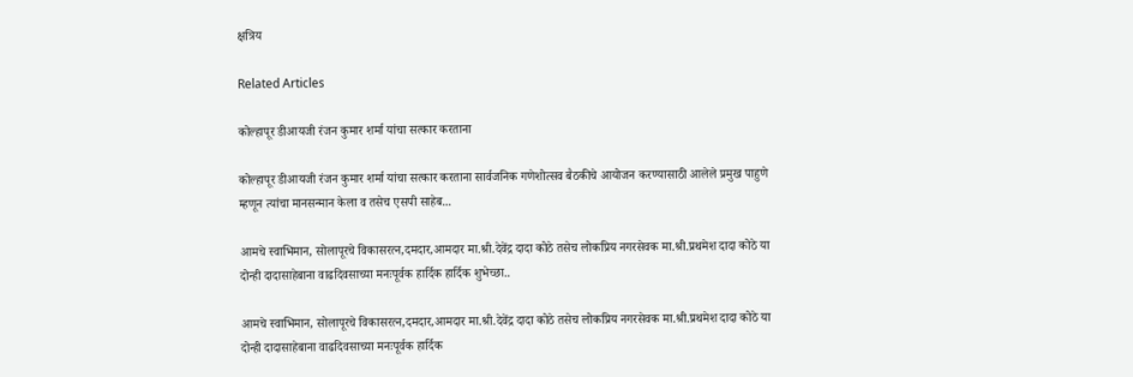क्षत्रिय

Related Articles

कोल्हापूर डीआयजी रंजन कुमार शर्मा यांचा सत्कार करताना

कोल्हापूर डीआयजी रंजन कुमार शर्मा यांचा सत्कार करताना सार्वजनिक गणेशोत्सव बैठकीचे आयोजन करण्यासाठी आलेले प्रमुख पाहुणे म्हणून त्यांचा मानसन्मान केला व तसेच एसपी साहेब...

आमचे स्वाभिमान, सोलापूरचे विकासरत्न,दमदार,आमदार मा.श्री.देवेंद्र दादा कोठे तसेच लोकप्रिय नगरसेवक मा.श्री.प्रथमेश दादा कोठे या दोन्ही दादासाहेबाना वाढदिवसाच्या मनःपूर्वक हार्दिक हार्दिक शुभेच्छा..

आमचे स्वाभिमान, सोलापूरचे विकासरत्न,दमदार,आमदार मा.श्री.देवेंद्र दादा कोठे तसेच लोकप्रिय नगरसेवक मा.श्री.प्रथमेश दादा कोठे या दोन्ही दादासाहेबाना वाढदिवसाच्या मनःपूर्वक हार्दिक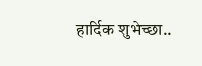हार्दिक शुभेच्छा..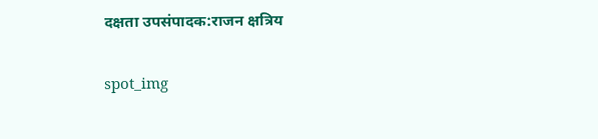दक्षता उपसंपादक:राजन क्षत्रिय

spot_img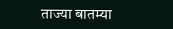ताज्या बातम्या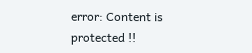error: Content is protected !!